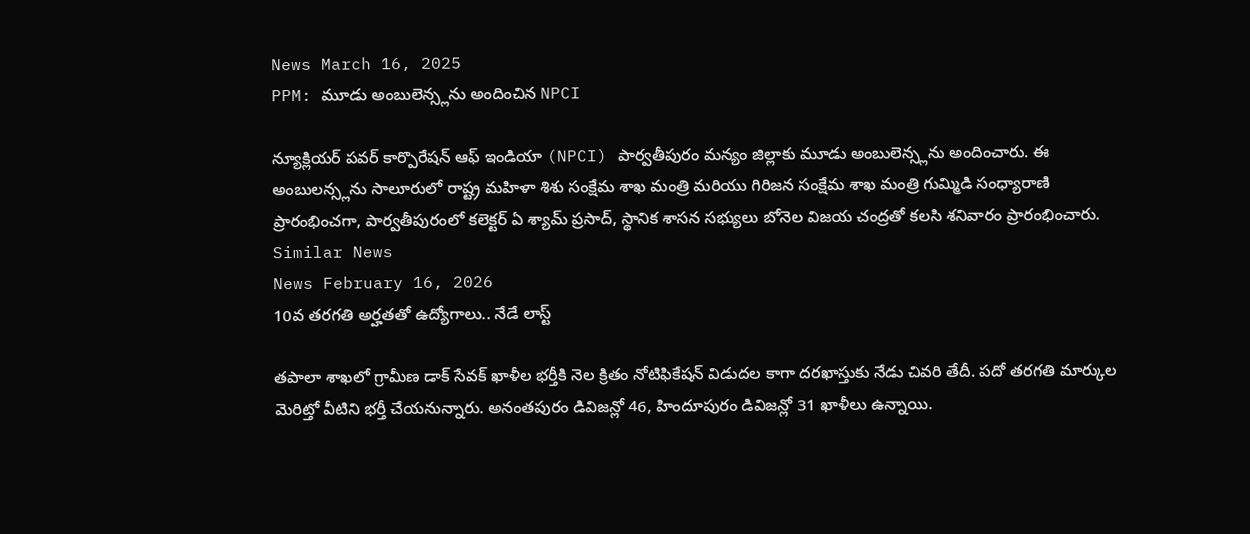News March 16, 2025
PPM: మూడు అంబులెన్స్లను అందించిన NPCI

న్యూక్లియర్ పవర్ కార్పొరేషన్ ఆఫ్ ఇండియా (NPCI) పార్వతీపురం మన్యం జిల్లాకు మూడు అంబులెన్స్లను అందించారు. ఈ అంబులన్స్లను సాలూరులో రాష్ట్ర మహిళా శిశు సంక్షేమ శాఖ మంత్రి మరియు గిరిజన సంక్షేమ శాఖ మంత్రి గుమ్మిడి సంధ్యారాణి ప్రారంభించగా, పార్వతీపురంలో కలెక్టర్ ఏ శ్యామ్ ప్రసాద్, స్థానిక శాసన సభ్యులు బోనెల విజయ చంద్రతో కలసి శనివారం ప్రారంభించారు.
Similar News
News February 16, 2026
10వ తరగతి అర్హతతో ఉద్యోగాలు.. నేడే లాస్ట్

తపాలా శాఖలో గ్రామీణ డాక్ సేవక్ ఖాళీల భర్తీకి నెల క్రితం నోటిఫికేషన్ విడుదల కాగా దరఖాస్తుకు నేడు చివరి తేదీ. పదో తరగతి మార్కుల మెరిట్తో వీటిని భర్తీ చేయనున్నారు. అనంతపురం డివిజన్లో 46, హిందూపురం డివిజన్లో 31 ఖాళీలు ఉన్నాయి.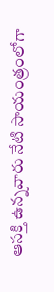ఆసక్తి ఉన్నవారు నేటి సాయంత్రంలోగా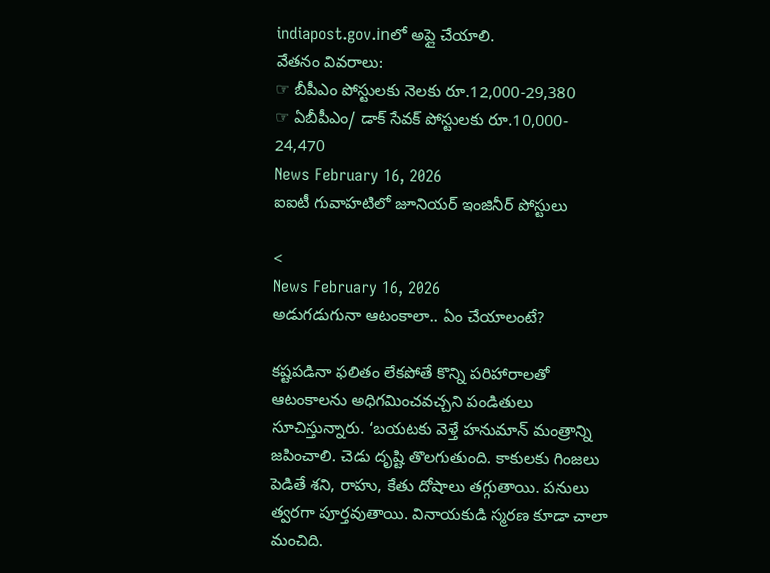indiapost.gov.inలో అప్లై చేయాలి.
వేతనం వివరాలు:
☞ బీపీఎం పోస్టులకు నెలకు రూ.12,000-29,380
☞ ఏబీపీఎం/ డాక్ సేవక్ పోస్టులకు రూ.10,000- 24,470
News February 16, 2026
ఐఐటీ గువాహటిలో జూనియర్ ఇంజినీర్ పోస్టులు

<
News February 16, 2026
అడుగడుగునా ఆటంకాలా.. ఏం చేయాలంటే?

కష్టపడినా ఫలితం లేకపోతే కొన్ని పరిహారాలతో ఆటంకాలను అధిగమించవచ్చని పండితులు సూచిస్తున్నారు. ‘బయటకు వెళ్తే హనుమాన్ మంత్రాన్ని జపించాలి. చెడు దృష్టి తొలగుతుంది. కాకులకు గింజలు పెడితే శని, రాహు, కేతు దోషాలు తగ్గుతాయి. పనులు త్వరగా పూర్తవుతాయి. వినాయకుడి స్మరణ కూడా చాలా మంచిది.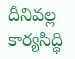దీనివల్ల కార్యసిద్ధి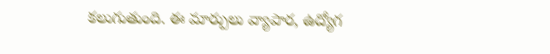కలుగుతుంది. ఈ మార్పులు వ్యాపార, ఉద్యోగ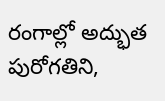రంగాల్లో అద్భుత పురోగతిని,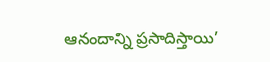ఆనందాన్ని ప్రసాదిస్తాయి’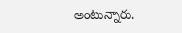అంటున్నారు.